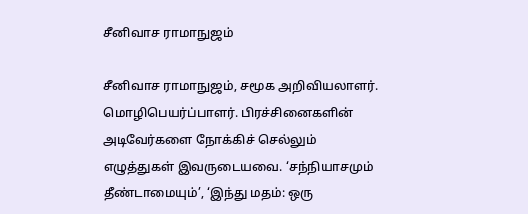சீனிவாச ராமாநுஜம்

சீனிவாச ராமாநுஜம், சமூக அறிவியலாளர். மொழிபெயர்ப்பாளர். பிரச்சினைகளின் அடிவேர்களை நோக்கிச் செல்லும் எழுத்துகள் இவருடையவை. ‘சந்நியாசமும் தீண்டாமையும்’, ‘இந்து மதம்: ஒரு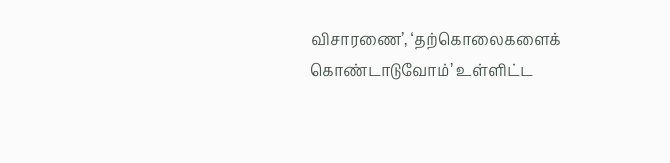விசாரணை’, ‘தற்கொலைகளைக் கொண்டாடுவோம்’ உள்ளிட்ட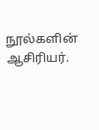நூல்களின் ஆசிரியர்.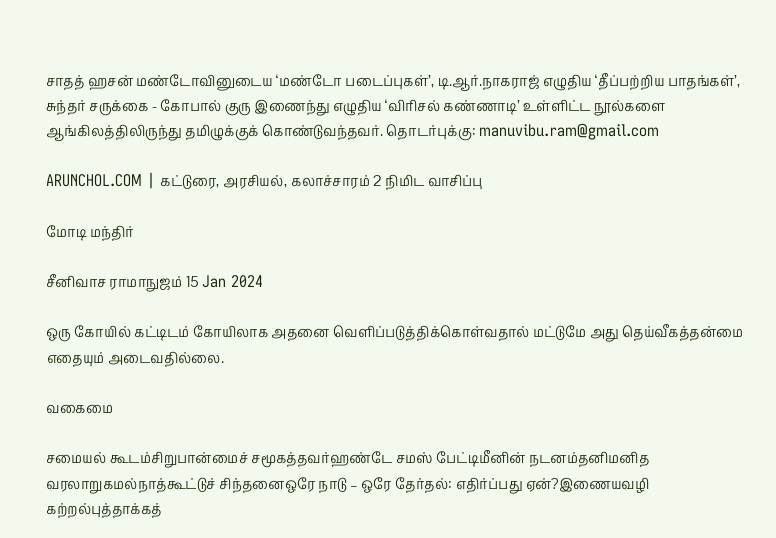சாதத் ஹசன் மண்டோவினுடைய ‘மண்டோ படைப்புகள்’, டி.ஆர்.நாகராஜ் எழுதிய ‘தீப்பற்றிய பாதங்கள்’, சுந்தர் சருக்கை - கோபால் குரு இணைந்து எழுதிய ‘விரிசல் கண்ணாடி’ உள்ளிட்ட நூல்களை ஆங்கிலத்திலிருந்து தமிழுக்குக் கொண்டுவந்தவர். தொடர்புக்கு: manuvibu.ram@gmail.com

ARUNCHOL.COM | கட்டுரை, அரசியல், கலாச்சாரம் 2 நிமிட வாசிப்பு

மோடி மந்திர்

சீனிவாச ராமாநுஜம் 15 Jan 2024

ஒரு கோயில் கட்டிடம் கோயிலாக அதனை வெளிப்படுத்திக்கொள்வதால் மட்டுமே அது தெய்வீகத்தன்மை எதையும் அடைவதில்லை.

வகைமை

சமையல் கூடம்சிறுபான்மைச் சமூகத்தவர்ஹண்டே சமஸ் பேட்டிமீனின் நடனம்தனிமனித வரலாறுகமல்நாத்கூட்டுச் சிந்தனைஒரே நாடு – ஒரே தேர்தல்: எதிர்ப்பது ஏன்?இணையவழி கற்றல்புத்தாக்கத்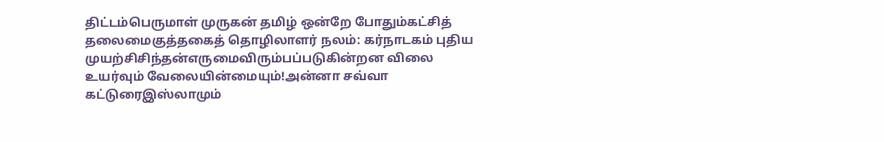திட்டம்பெருமாள் முருகன் தமிழ் ஒன்றே போதும்கட்சித் தலைமைகுத்தகைத் தொழிலாளர் நலம்: கர்நாடகம் புதிய முயற்சிசிந்தன்எருமைவிரும்பப்படுகின்றன விலை உயர்வும் வேலையின்மையும்!அன்னா சவ்வா கட்டுரைஇஸ்லாமும்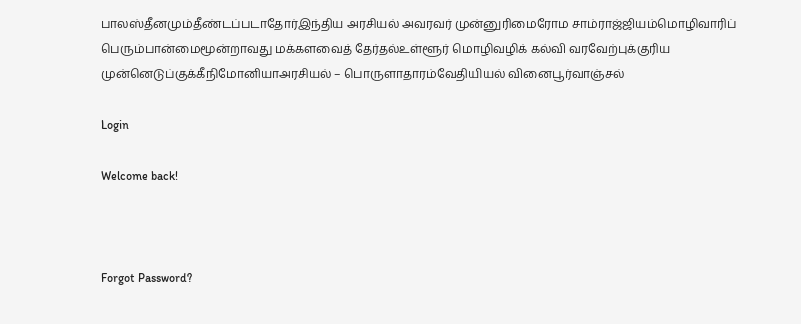பாலஸ்தீனமும்தீண்டப்படாதோர்இந்திய அரசியல் அவரவர் முன்னுரிமைரோம சாம்ராஜ்ஜியம்மொழிவாரிப் பெரும்பான்மைமூன்றாவது மக்களவைத் தேர்தல்உள்ளூர் மொழிவழிக் கல்வி வரவேற்புக்குரிய முன்னெடுப்குக்கீநிமோனியாஅரசியல் – பொருளாதாரம்வேதியியல் வினைபூர்வாஞ்சல்

Login

Welcome back!



Forgot Password?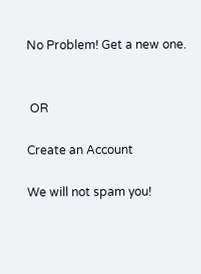No Problem! Get a new one.


 OR

Create an Account

We will not spam you!